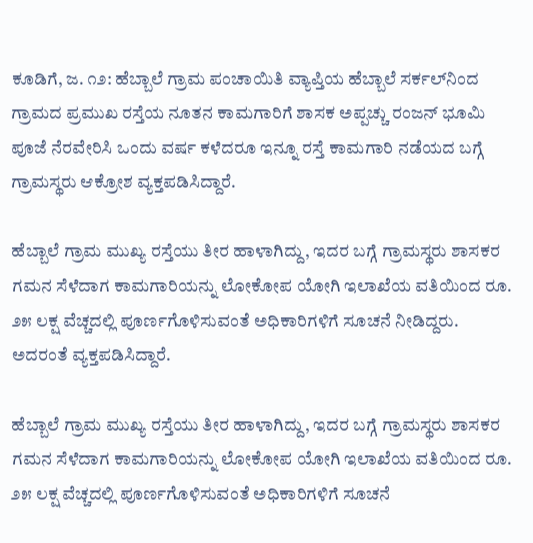ಕೂಡಿಗೆ, ಜ. ೧೨: ಹೆಬ್ಬಾಲೆ ಗ್ರಾಮ ಪಂಚಾಯಿತಿ ವ್ಯಾಪ್ತಿಯ ಹೆಬ್ಬಾಲೆ ಸರ್ಕಲ್‌ನಿಂದ ಗ್ರಾಮದ ಪ್ರಮುಖ ರಸ್ತೆಯ ನೂತನ ಕಾಮಗಾರಿಗೆ ಶಾಸಕ ಅಪ್ಪಚ್ಚು ರಂಜನ್ ಭೂಮಿ ಪೂಜೆ ನೆರವೇರಿಸಿ ಒಂದು ವರ್ಷ ಕಳೆದರೂ ಇನ್ನೂ ರಸ್ತೆ ಕಾಮಗಾರಿ ನಡೆಯದ ಬಗ್ಗೆ ಗ್ರಾಮಸ್ಥರು ಆಕ್ರೋಶ ವ್ಯಕ್ತಪಡಿಸಿದ್ದಾರೆ.

ಹೆಬ್ಬಾಲೆ ಗ್ರಾಮ ಮುಖ್ಯ ರಸ್ತೆಯು ತೀರ ಹಾಳಾಗಿದ್ದು, ಇದರ ಬಗ್ಗೆ ಗ್ರಾಮಸ್ಥರು ಶಾಸಕರ ಗಮನ ಸೆಳೆದಾಗ ಕಾಮಗಾರಿಯನ್ನು ಲೋಕೋಪ ಯೋಗಿ ಇಲಾಖೆಯ ವತಿಯಿಂದ ರೂ. ೨೫ ಲಕ್ಷ ವೆಚ್ಚದಲ್ಲಿ ಪೂರ್ಣಗೊಳಿಸುವಂತೆ ಅಧಿಕಾರಿಗಳಿಗೆ ಸೂಚನೆ ನೀಡಿದ್ದರು. ಅದರಂತೆ ವ್ಯಕ್ತಪಡಿಸಿದ್ದಾರೆ.

ಹೆಬ್ಬಾಲೆ ಗ್ರಾಮ ಮುಖ್ಯ ರಸ್ತೆಯು ತೀರ ಹಾಳಾಗಿದ್ದು, ಇದರ ಬಗ್ಗೆ ಗ್ರಾಮಸ್ಥರು ಶಾಸಕರ ಗಮನ ಸೆಳೆದಾಗ ಕಾಮಗಾರಿಯನ್ನು ಲೋಕೋಪ ಯೋಗಿ ಇಲಾಖೆಯ ವತಿಯಿಂದ ರೂ. ೨೫ ಲಕ್ಷ ವೆಚ್ಚದಲ್ಲಿ ಪೂರ್ಣಗೊಳಿಸುವಂತೆ ಅಧಿಕಾರಿಗಳಿಗೆ ಸೂಚನೆ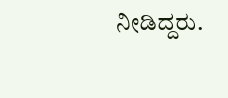ನೀಡಿದ್ದರು.